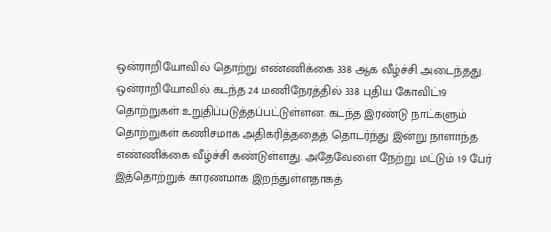ஒன்ராறியோவில் தொற்று எண்ணிக்கை 338 ஆக வீழ்ச்சி அடைந்தது.
ஒன்ராறியோவில் கடந்த 24 மணிநேரத்தில் 338 புதிய கோவிட்19 தொற்றுகள் உறுதிப்படுத்தப்பட்டுள்ளன. கடந்த இரண்டு நாட்களும் தொற்றுகள் கணிசமாக அதிகரித்ததைத் தொடர்ந்து இன்று நாளாந்த எண்ணிக்கை வீழ்ச்சி கண்டுள்ளது. அதேவேளை நேற்று மட்டும் 19 பேர் இத்தொற்றுக் காரணமாக இறந்துள்ளதாகத்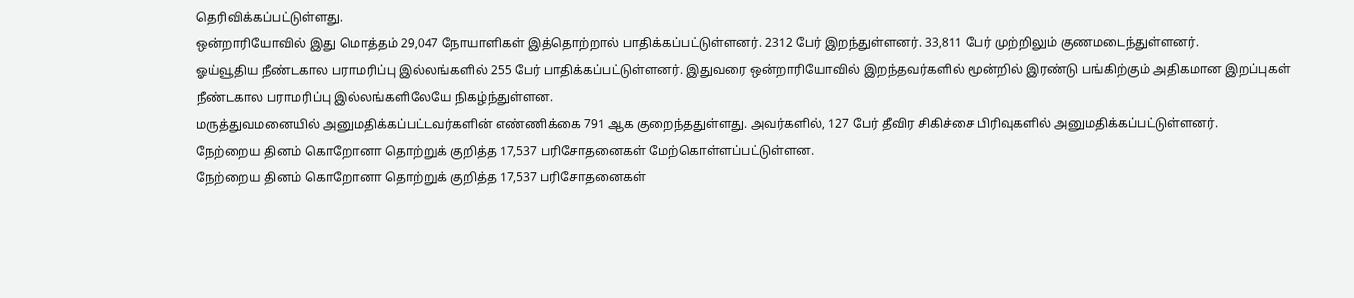தெரிவிக்கப்பட்டுள்ளது.
ஒன்றாரியோவில் இது மொத்தம் 29,047 நோயாளிகள் இத்தொற்றால் பாதிக்கப்பட்டுள்ளனர். 2312 பேர் இறந்துள்ளனர். 33,811 பேர் முற்றிலும் குணமடைந்துள்ளனர்.
ஓய்வூதிய நீண்டகால பராமரிப்பு இல்லங்களில் 255 பேர் பாதிக்கப்பட்டுள்ளனர். இதுவரை ஒன்றாரியோவில் இறந்தவர்களில் மூன்றில் இரண்டு பங்கிற்கும் அதிகமான இறப்புகள் நீண்டகால பராமரிப்பு இல்லங்களிலேயே நிகழ்ந்துள்ளன.
மருத்துவமனையில் அனுமதிக்கப்பட்டவர்களின் எண்ணிக்கை 791 ஆக குறைந்ததுள்ளது. அவர்களில், 127 பேர் தீவிர சிகிச்சை பிரிவுகளில் அனுமதிக்கப்பட்டுள்ளனர்.
நேற்றைய தினம் கொறோனா தொற்றுக் குறித்த 17,537 பரிசோதனைகள் மேற்கொள்ளப்பட்டுள்ளன.
நேற்றைய தினம் கொறோனா தொற்றுக் குறித்த 17,537 பரிசோதனைகள்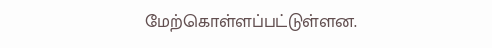மேற்கொள்ளப்பட்டுள்ளன.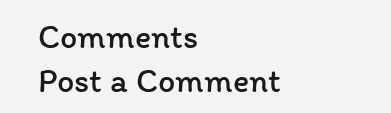Comments
Post a Comment